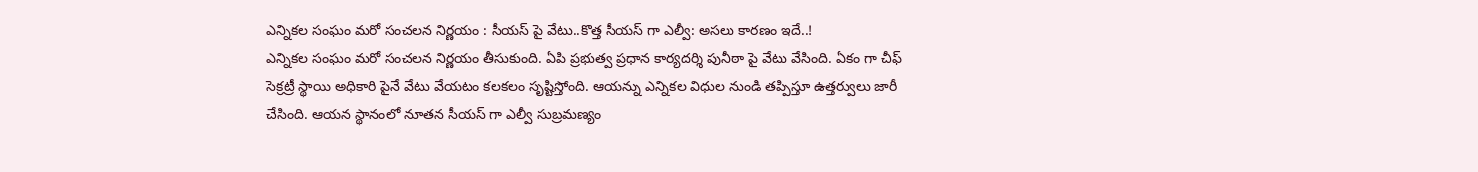ఎన్నికల సంఘం మరో సంచలన నిర్ణయం : సీయస్ పై వేటు..కొత్త సీయస్ గా ఎల్వీ: అసలు కారణం ఇదే..!
ఎన్నికల సంఘం మరో సంచలన నిర్ణయం తీసుకుంది. ఏపి ప్రభుత్వ ప్రధాన కార్యదర్శి పునీఠా పై వేటు వేసింది. ఏకం గా చీఫ్ సెక్రట్రీ స్థాయి అధికారి పైనే వేటు వేయటం కలకలం సృష్టిస్తోంది. ఆయన్ను ఎన్నికల విధుల నుండి తప్పిస్తూ ఉత్తర్వులు జారీ చేసింది. ఆయన స్థానంలో నూతన సీయస్ గా ఎల్వీ సుబ్రమణ్యం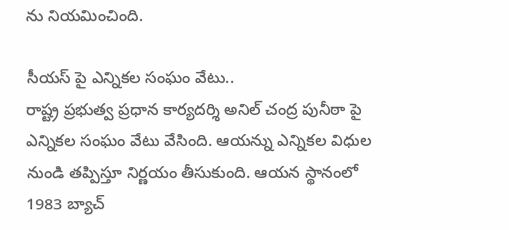ను నియమించింది.

సీయస్ పై ఎన్నికల సంఘం వేటు..
రాష్ట్ర ప్రభుత్వ ప్రధాన కార్యదర్శి అనిల్ చంద్ర పునీఠా పై ఎన్నికల సంఘం వేటు వేసింది. ఆయన్ను ఎన్నికల విధుల నుండి తప్పిస్తూ నిర్ణయం తీసుకుంది. ఆయన స్థానంలో 1983 బ్యాచ్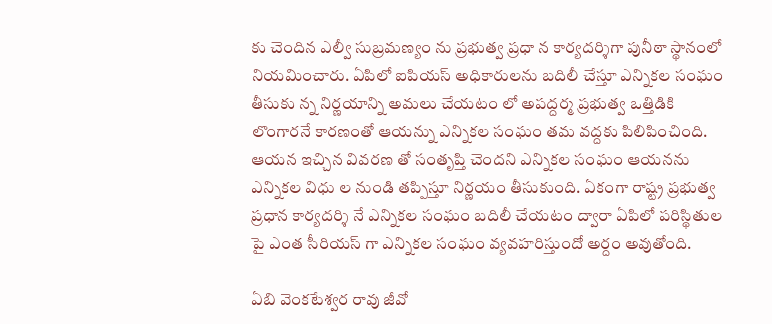కు చెందిన ఎల్వీ సుబ్రమణ్యం ను ప్రభుత్వ ప్రధా న కార్యదర్శిగా పునీఠా స్థానంలో నియమించారు. ఏపిలో ఐపియస్ అధికారులను బదిలీ చేస్తూ ఎన్నికల సంఘం తీసుకు న్న నిర్ణయాన్ని అమలు చేయటం లో అపద్దర్మ ప్రభుత్వ ఒత్తిడికి లొంగారనే కారణంతో ఆయన్ను ఎన్నికల సంఘం తమ వద్దకు పిలిపించింది. ఆయన ఇచ్చిన వివరణ తో సంతృప్తి చెందని ఎన్నికల సంఘం ఆయనను ఎన్నికల విధు ల నుండి తప్పిస్తూ నిర్ణయం తీసుకుంది. ఏకంగా రాష్ట్ర ప్రభుత్వ ప్రధాన కార్యదర్శి నే ఎన్నికల సంఘం బదిలీ చేయటం ద్వారా ఏపిలో పరిస్థితుల పై ఎంత సీరియస్ గా ఎన్నికల సంఘం వ్యవహరిస్తుందో అర్దం అవుతోంది.

ఏబి వెంకటేశ్వర రావు జీవో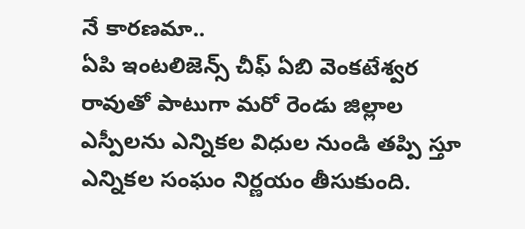నే కారణమా..
ఏపి ఇంటలిజెన్స్ చీఫ్ ఏబి వెంకటేశ్వర రావుతో పాటుగా మరో రెండు జిల్లాల ఎస్పీలను ఎన్నికల విధుల నుండి తప్పి స్తూ ఎన్నికల సంఘం నిర్ణయం తీసుకుంది.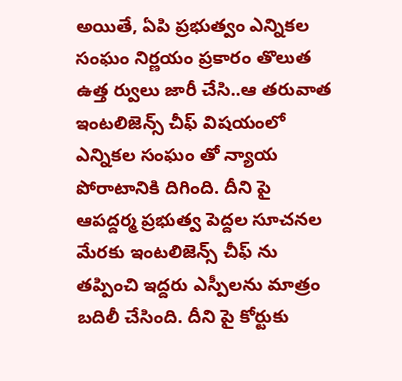అయితే, ఏపి ప్రభుత్వం ఎన్నికల సంఘం నిర్ణయం ప్రకారం తొలుత ఉత్త ర్వులు జారీ చేసి..ఆ తరువాత ఇంటలిజెన్స్ చీఫ్ విషయంలో ఎన్నికల సంఘం తో న్యాయ పోరాటానికి దిగింది. దీని పై ఆపద్దర్మ ప్రభుత్వ పెద్దల సూచనల మేరకు ఇంటలిజెన్స్ చీఫ్ ను తప్పించి ఇద్దరు ఎస్పీలను మాత్రం బదిలీ చేసింది. దీని పై కోర్టుకు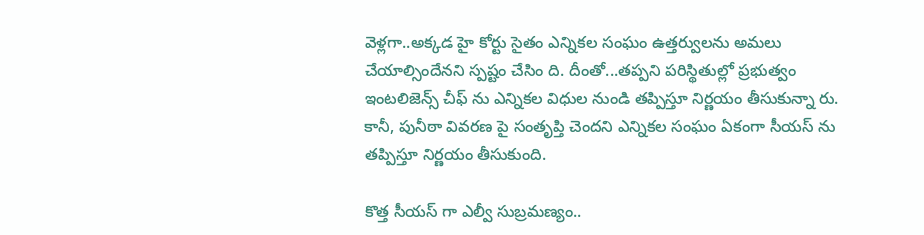వెళ్లగా..అక్కడ హై కోర్టు సైతం ఎన్నికల సంఘం ఉత్తర్వులను అమలు చేయాల్సిందేనని స్పష్టం చేసిం ది. దీంతో...తప్పని పరిస్థితుల్లో ప్రభుత్వం ఇంటలిజెన్స్ చీఫ్ ను ఎన్నికల విధుల నుండి తప్పిస్తూ నిర్ణయం తీసుకున్నా రు. కానీ, పునీఠా వివరణ పై సంతృప్తి చెందని ఎన్నికల సంఘం ఏకంగా సీయస్ ను తప్పిస్తూ నిర్ణయం తీసుకుంది.

కొత్త సీయస్ గా ఎల్వీ సుబ్రమణ్యం..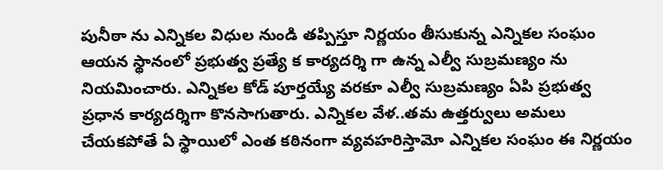పునీఠా ను ఎన్నికల విధుల నుండి తప్పిస్తూ నిర్ణయం తీసుకున్న ఎన్నికల సంఘం ఆయన స్థానంలో ప్రభుత్వ ప్రత్యే క కార్యదర్శి గా ఉన్న ఎల్వీ సుబ్రమణ్యం ను నియమించారు. ఎన్నికల కోడ్ పూర్తయ్యే వరకూ ఎల్వీ సుబ్రమణ్యం ఏపి ప్రభుత్వ ప్రధాన కార్యదర్శిగా కొనసాగుతారు. ఎన్నికల వేళ..తమ ఉత్తర్వులు అమలు చేయకపోతే ఏ స్థాయిలో ఎంత కఠినంగా వ్యవహరిస్తామో ఎన్నికల సంఘం ఈ నిర్ణయం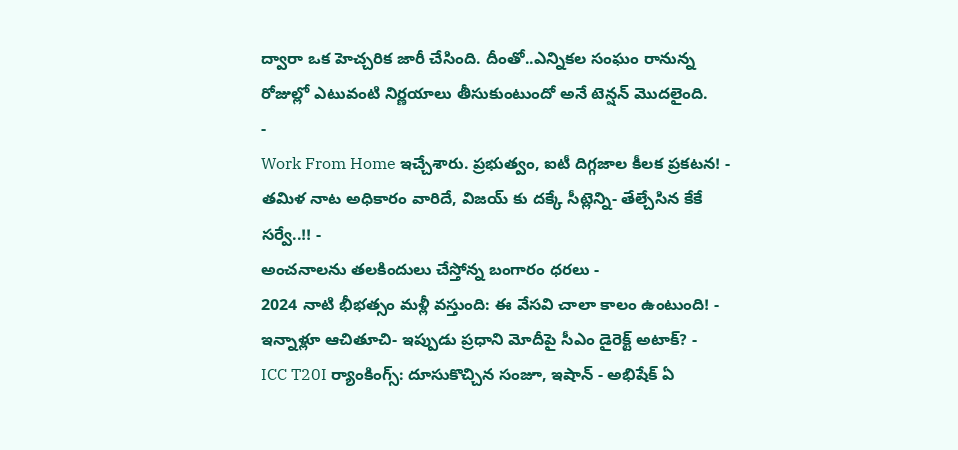ద్వారా ఒక హెచ్చరిక జారీ చేసింది. దీంతో..ఎన్నికల సంఘం రానున్న రోజుల్లో ఎటువంటి నిర్ణయాలు తీసుకుంటుందో అనే టెన్షన్ మొదలైంది.
-
Work From Home ఇచ్చేశారు. ప్రభుత్వం, ఐటీ దిగ్గజాల కీలక ప్రకటన! -
తమిళ నాట అధికారం వారిదే, విజయ్ కు దక్కే సీట్లెన్ని- తేల్చేసిన కేకే సర్వే..!! -
అంచనాలను తలకిందులు చేస్తోన్న బంగారం ధరలు -
2024 నాటి భీభత్సం మళ్లీ వస్తుంది: ఈ వేసవి చాలా కాలం ఉంటుంది! -
ఇన్నాళ్లూ ఆచితూచి- ఇప్పుడు ప్రధాని మోదీపై సీఎం డైరెక్ట్ అటాక్? -
ICC T20I ర్యాంకింగ్స్: దూసుకొచ్చిన సంజూ, ఇషాన్ - అభిషేక్ ఏ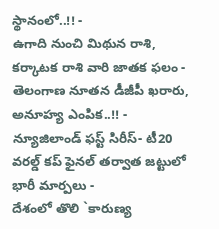స్థానంలో..!! -
ఉగాది నుంచి మిథున రాశి, కర్కాటక రాశి వారి జాతక ఫలం -
తెలంగాణ నూతన డీజీపీ ఖరారు, అనూహ్య ఎంపిక..!! -
న్యూజిలాండ్ ఫస్ట్ సిరీస్- టీ20 వరల్డ్ కప్ ఫైనల్ తర్వాత జట్టులో భారీ మార్పలు -
దేశంలో తొలి `కారుణ్య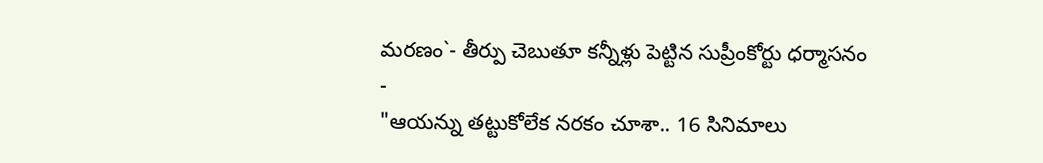మరణం`- తీర్పు చెబుతూ కన్నీళ్లు పెట్టిన సుప్రీంకోర్టు ధర్మాసనం -
"ఆయన్ను తట్టుకోలేక నరకం చూశా.. 16 సినిమాలు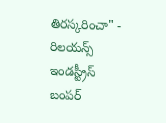తిరస్కరించా" -
రిలయన్స్ ఇండస్ట్రీస్ బంపర్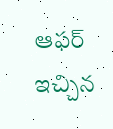ఆఫర్ ఇచ్చిన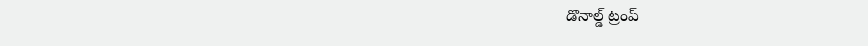డొనాల్డ్ ట్రంప్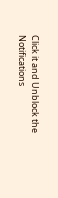Click it and Unblock the Notifications